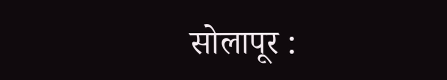सोलापूर :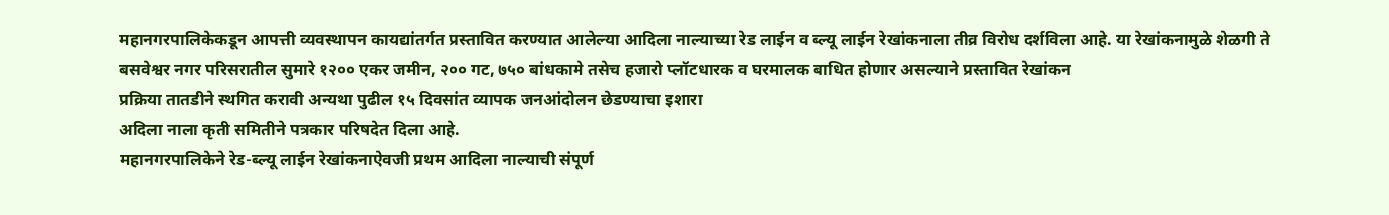महानगरपालिकेकडून आपत्ती व्यवस्थापन कायद्यांतर्गत प्रस्तावित करण्यात आलेल्या आदिला नाल्याच्या रेड लाईन व ब्ल्यू लाईन रेखांकनाला तीव्र विरोध दर्शविला आहे. या रेखांकनामुळे शेळगी ते बसवेश्वर नगर परिसरातील सुमारे १२०० एकर जमीन, २०० गट, ७५० बांधकामे तसेच हजारो प्लॉटधारक व घरमालक बाधित होणार असल्याने प्रस्तावित रेखांकन
प्रक्रिया तातडीने स्थगित करावी अन्यथा पुढील १५ दिवसांत व्यापक जनआंदोलन छेडण्याचा इशारा
अदिला नाला कृती समितीने पत्रकार परिषदेत दिला आहे.
महानगरपालिकेने रेड-ब्ल्यू लाईन रेखांकनाऐवजी प्रथम आदिला नाल्याची संपूर्ण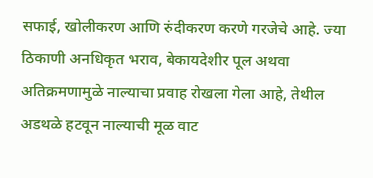सफाई, खोलीकरण आणि रुंदीकरण करणे गरजेचे आहे. ज्या ठिकाणी अनधिकृत भराव, बेकायदेशीर पूल अथवा अतिक्रमणामुळे नाल्याचा प्रवाह रोखला गेला आहे, तेथील अडथळे हटवून नाल्याची मूळ वाट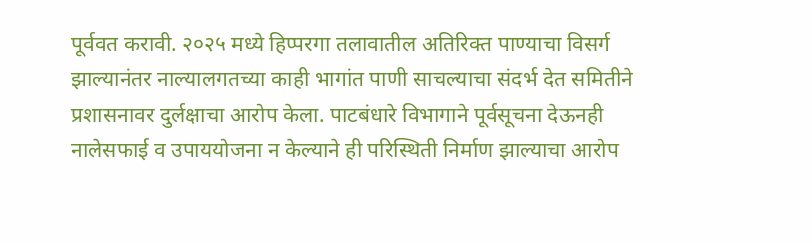पूर्ववत करावी. २०२५ मध्ये हिप्परगा तलावातील अतिरिक्त पाण्याचा विसर्ग झाल्यानंतर नाल्यालगतच्या काही भागांत पाणी साचल्याचा संदर्भ देत समितीने प्रशासनावर दुर्लक्षाचा आरोप केला. पाटबंधारे विभागाने पूर्वसूचना देऊनही नालेसफाई व उपाययोजना न केल्याने ही परिस्थिती निर्माण झाल्याचा आरोप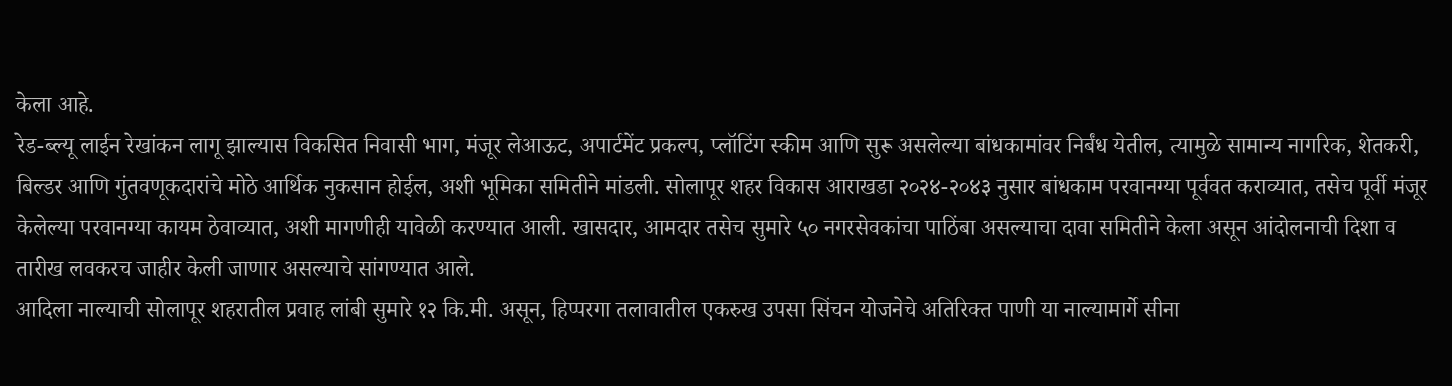केला आहे.
रेड-ब्ल्यू लाईन रेखांकन लागू झाल्यास विकसित निवासी भाग, मंजूर लेआऊट, अपार्टमेंट प्रकल्प, प्लॉटिंग स्कीम आणि सुरू असलेल्या बांधकामांवर निर्बंध येतील, त्यामुळे सामान्य नागरिक, शेतकरी, बिल्डर आणि गुंतवणूकदारांचे मोठे आर्थिक नुकसान होईल, अशी भूमिका समितीने मांडली. सोलापूर शहर विकास आराखडा २०२४-२०४३ नुसार बांधकाम परवानग्या पूर्ववत कराव्यात, तसेच पूर्वी मंजूर केलेल्या परवानग्या कायम ठेवाव्यात, अशी मागणीही यावेळी करण्यात आली. खासदार, आमदार तसेच सुमारे ५० नगरसेवकांचा पाठिंबा असल्याचा दावा समितीने केला असून आंदोलनाची दिशा व तारीख लवकरच जाहीर केली जाणार असल्याचे सांगण्यात आले.
आदिला नाल्याची सोलापूर शहरातील प्रवाह लांबी सुमारे १२ कि.मी. असून, हिप्परगा तलावातील एकरुख उपसा सिंचन योजनेचे अतिरिक्त पाणी या नाल्यामार्गे सीना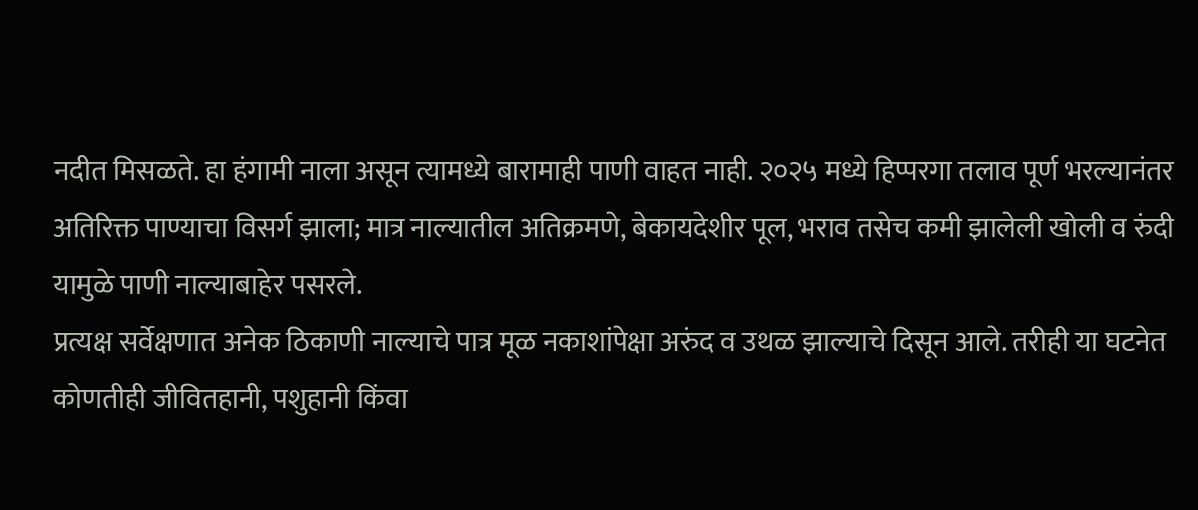नदीत मिसळते. हा हंगामी नाला असून त्यामध्ये बारामाही पाणी वाहत नाही. २०२५ मध्ये हिप्परगा तलाव पूर्ण भरल्यानंतर अतिरिक्त पाण्याचा विसर्ग झाला; मात्र नाल्यातील अतिक्रमणे, बेकायदेशीर पूल, भराव तसेच कमी झालेली खोली व रुंदी यामुळे पाणी नाल्याबाहेर पसरले.
प्रत्यक्ष सर्वेक्षणात अनेक ठिकाणी नाल्याचे पात्र मूळ नकाशांपेक्षा अरुंद व उथळ झाल्याचे दिसून आले. तरीही या घटनेत कोणतीही जीवितहानी, पशुहानी किंवा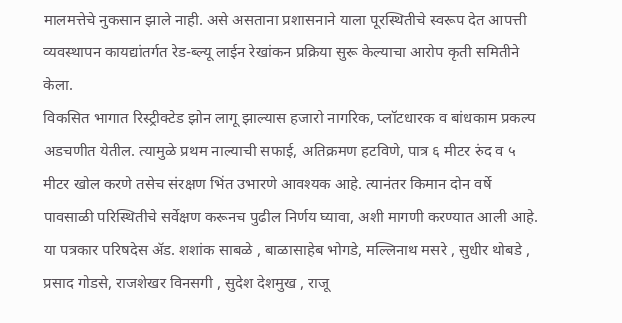मालमत्तेचे नुकसान झाले नाही. असे असताना प्रशासनाने याला पूरस्थितीचे स्वरूप देत आपत्ती व्यवस्थापन कायद्यांतर्गत रेड-ब्ल्यू लाईन रेखांकन प्रक्रिया सुरू केल्याचा आरोप कृती समितीने केला.
विकसित भागात रिस्ट्रीक्टेड झोन लागू झाल्यास हजारो नागरिक, प्लॉटधारक व बांधकाम प्रकल्प अडचणीत येतील. त्यामुळे प्रथम नाल्याची सफाई, अतिक्रमण हटविणे, पात्र ६ मीटर रुंद व ५ मीटर खोल करणे तसेच संरक्षण भिंत उभारणे आवश्यक आहे. त्यानंतर किमान दोन वर्षे पावसाळी परिस्थितीचे सर्वेक्षण करूनच पुढील निर्णय घ्यावा, अशी मागणी करण्यात आली आहे.
या पत्रकार परिषदेस ॲड. शशांक साबळे , बाळासाहेब भोगडे, मल्लिनाथ मसरे , सुधीर थोबडे , प्रसाद गोडसे, राजशेखर विनसगी , सुदेश देशमुख , राजू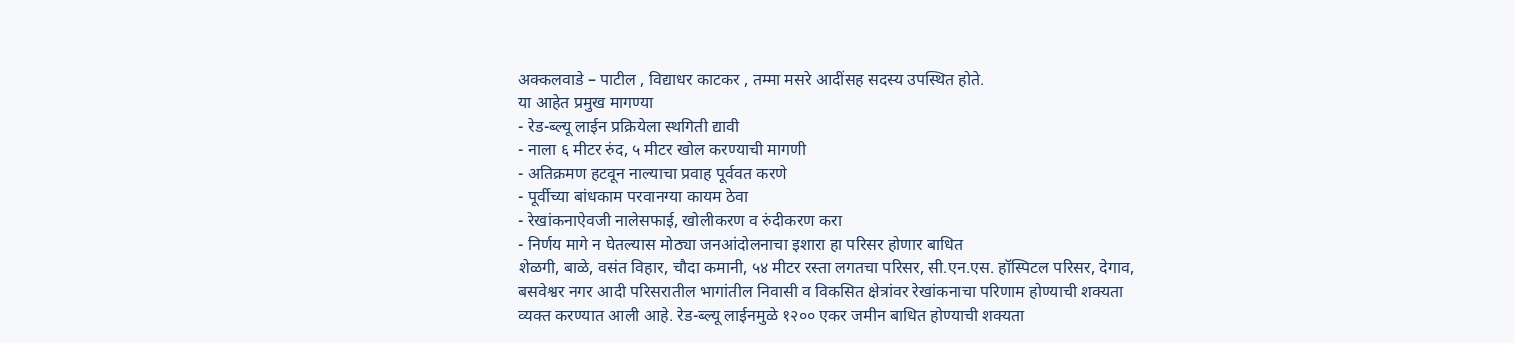अक्कलवाडे – पाटील , विद्याधर काटकर , तम्मा मसरे आदींसह सदस्य उपस्थित होते.
या आहेत प्रमुख मागण्या
- रेड-ब्ल्यू लाईन प्रक्रियेला स्थगिती द्यावी
- नाला ६ मीटर रुंद, ५ मीटर खोल करण्याची मागणी
- अतिक्रमण हटवून नाल्याचा प्रवाह पूर्ववत करणे
- पूर्वीच्या बांधकाम परवानग्या कायम ठेवा
- रेखांकनाऐवजी नालेसफाई, खोलीकरण व रुंदीकरण करा
- निर्णय मागे न घेतल्यास मोठ्या जनआंदोलनाचा इशारा हा परिसर होणार बाधित
शेळगी, बाळे, वसंत विहार, चौदा कमानी, ५४ मीटर रस्ता लगतचा परिसर, सी.एन.एस. हॉस्पिटल परिसर, देगाव, बसवेश्वर नगर आदी परिसरातील भागांतील निवासी व विकसित क्षेत्रांवर रेखांकनाचा परिणाम होण्याची शक्यता व्यक्त करण्यात आली आहे. रेड-ब्ल्यू लाईनमुळे १२०० एकर जमीन बाधित होण्याची शक्यता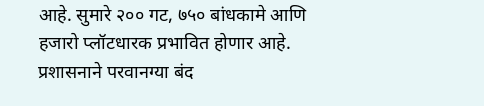आहे. सुमारे २०० गट, ७५० बांधकामे आणि हजारो प्लॉटधारक प्रभावित होणार आहे. प्रशासनाने परवानग्या बंद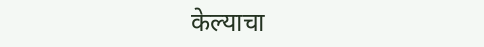केल्याचा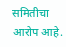समितीचा आरोप आहे.